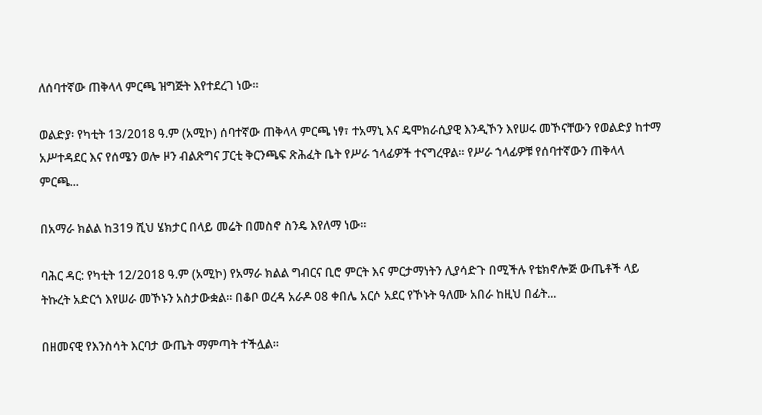ለሰባተኛው ጠቅላላ ምርጫ ዝግጅት እየተደረገ ነው።

ወልድያ፡ የካቲት 13/2018 ዓ.ም (አሚኮ) ሰባተኛው ጠቅላላ ምርጫ ነፃ፣ ተአማኒ እና ዴሞክራሲያዊ እንዲኾን እየሠሩ መኾናቸውን የወልድያ ከተማ አሥተዳደር እና የሰሜን ወሎ ዞን ብልጽግና ፓርቲ ቅርንጫፍ ጽሕፈት ቤት የሥራ ኀላፊዎች ተናግረዋል። የሥራ ኀላፊዎቹ የሰባተኛውን ጠቅላላ ምርጫ...

በአማራ ክልል ከ319 ሺህ ሄክታር በላይ መሬት በመስኖ ስንዴ እየለማ ነው።

ባሕር ዳር: የካቲት 12/2018 ዓ.ም (አሚኮ) የአማራ ክልል ግብርና ቢሮ ምርት እና ምርታማነትን ሊያሳድጉ በሚችሉ የቴክኖሎጅ ውጤቶች ላይ ትኩረት አድርጎ እየሠራ መኾኑን አስታውቋል። በቆቦ ወረዳ አራዶ 08 ቀበሌ አርሶ አደር የኾኑት ዓለሙ አበራ ከዚህ በፊት...

በዘመናዊ የእንስሳት እርባታ ውጤት ማምጣት ተችሏል።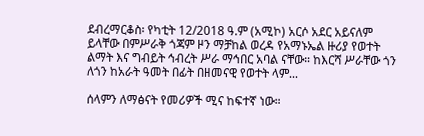ደብረማርቆስ፡ የካቲት 12/2018 ዓ.ም (አሚኮ) አርሶ አደር አይናለም ይላቸው በምሥራቅ ጎጃም ዞን ማቻከል ወረዳ የአማኑኤል ዙሪያ የወተት ልማት እና ግብይት ኅብረት ሥራ ማኅበር አባል ናቸው። ከእርሻ ሥራቸው ጎን ለጎን ከአራት ዓመት በፊት በዘመናዊ የወተት ላም...

ሰላምን ለማፅናት የመሪዎች ሚና ከፍተኛ ነው።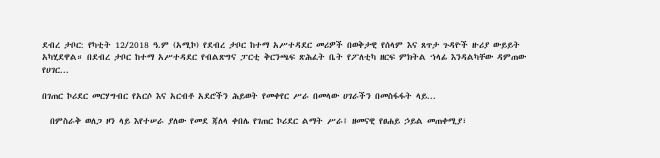ደብረ ታቦር: የካቲት 12/2018 ዓ.ም (አሚኮ) የደብረ ታቦር ከተማ አሥተዳደር መሪዎች በወቅታዊ የሰላም እና ጸጥታ ጉዳዮች ዙሪያ ውይይት አካሂደዋል። በደብረ ታቦር ከተማ አሥተዳደር የብልጽግና ፓርቲ ቅርንጫፍ ጽሕፈት ቤት የፖለቲካ ዘርፍ ምክትል ኀላፊ እንዳልካቸው ዳምጠው የሀገር...

በገጠር ኮሪደር መርሃግብር የአርሶ እና አርብቶ አደሮችን ሕይወት የመቀየር ሥራ በመላው ሀገራችን በመስፋፋት ላይ...

  በምስራቅ ወለጋ ዞን ላይ እየተሠራ ያለው የመደ ጃለላ ቀበሌ የገጠር ኮሪደር ልማት ሥራ፤ ዘመናዊ የፀሐይ ኃይል መጠቀሚያ፣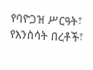የባዮጋዝ ሥርዓት፣ የእንስሳት በረቶች፣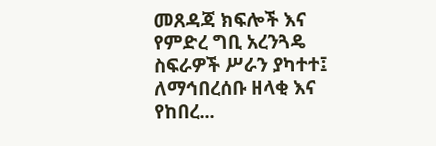መጸዳጃ ክፍሎች እና የምድረ ግቢ አረንጓዴ ስፍራዎች ሥራን ያካተተ፤ ለማኅበረሰቡ ዘላቂ እና የከበረ...